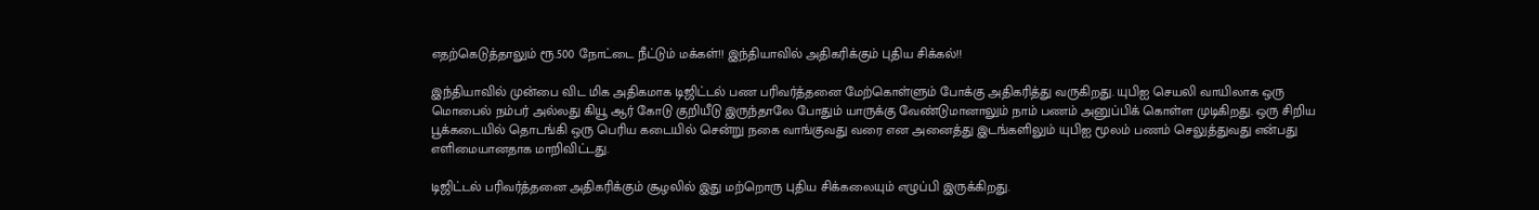எதற்கெடுத்தாலும் ரூ.500 நோட்டை நீட்டும் மக்கள்!! இந்தியாவில் அதிகரிக்கும் புதிய சிக்கல்!!

இந்தியாவில் முன்பை விட மிக அதிகமாக டிஜிட்டல் பண பரிவர்த்தனை மேற்கொள்ளும் போக்கு அதிகரித்து வருகிறது. யுபிஐ செயலி வாயிலாக ஒரு மொபைல் நம்பர் அல்லது கியூ ஆர் கோடு குறியீடு இருந்தாலே போதும் யாருக்கு வேண்டுமானாலும் நாம் பணம் அனுப்பிக் கொள்ள முடிகிறது. ஒரு சிறிய பூக்கடையில் தொடங்கி ஒரு பெரிய கடையில் சென்று நகை வாங்குவது வரை என அனைத்து இடங்களிலும் யுபிஐ மூலம் பணம் செலுத்துவது என்பது எளிமையானதாக மாறிவிட்டது.

டிஜிட்டல் பரிவர்த்தனை அதிகரிக்கும் சூழலில் இது மற்றொரு புதிய சிக்கலையும் எழுப்பி இருக்கிறது.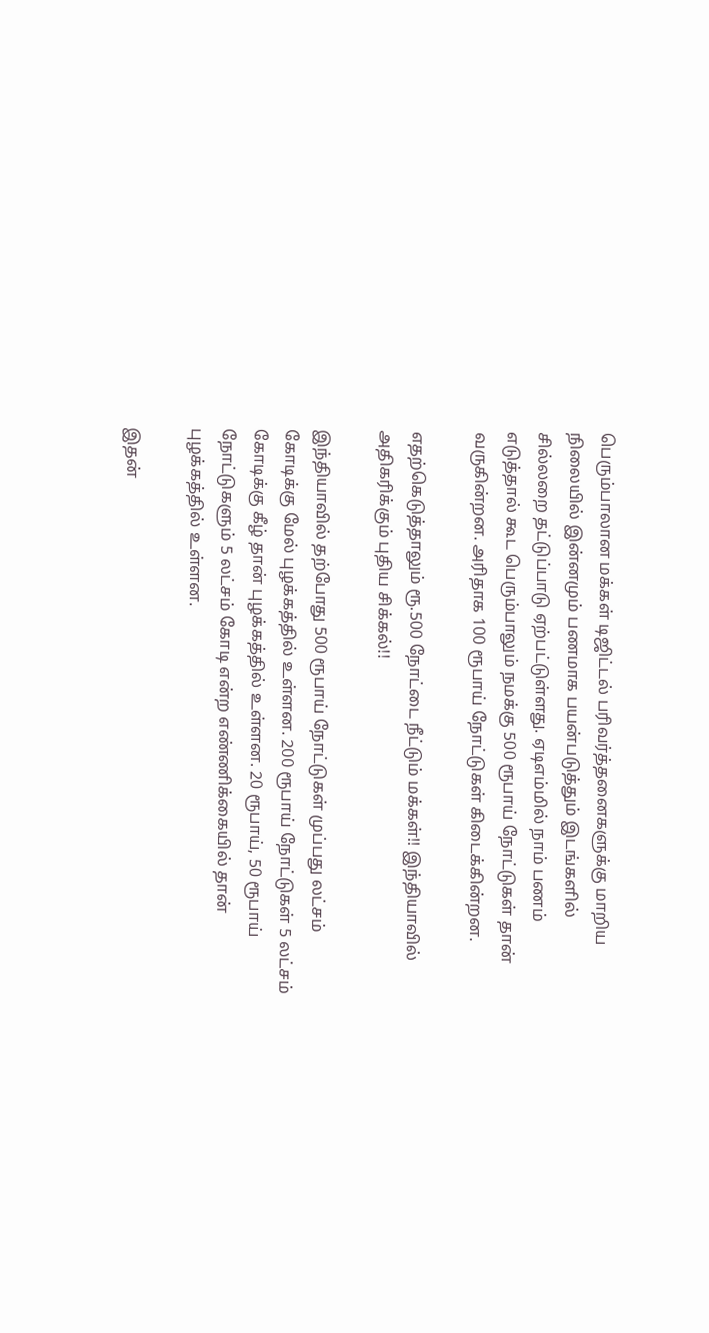பெரும்பாலான மக்கள் டிஜிட்டல் பரிவர்த்தனைகளுக்கு மாறிய நிலையில் இன்னமும் பணமாக பயன்படுத்தும் இடங்களில் சில்லறை தட்டுப்பாடு ஏற்பட்டுள்ளது. ஏடிஎம்மில் நாம் பணம் எடுத்தால் கூட பெரும்பாலும் நமக்கு 500 ரூபாய் நோட்டுகள் தான் வருகின்றன. அரிதாக 100 ரூபாய் நோட்டுகள் கிடைக்கின்றன.

எதற்கெடுத்தாலும் ரூ.500 நோட்டை நீட்டும் மக்கள்!! இந்தியாவில் அதிகரிக்கும் புதிய சிக்கல்!!

இந்தியாவில் தற்போது 500 ரூபாய் நோட்டுகள் முப்பது லட்சம் கோடிக்கு மேல் புழக்கத்தில் உள்ளன. 200 ரூபாய் நோட்டுகள் 5 லட்சம் கோடிக்கு கீழ் தான் புழக்கத்தில் உள்ளன. 20 ரூபாய், 50 ரூபாய் நோட்டுகளும் 5 லட்சம் கோடி என்ற எண்ணிக்கையில் தான் புழக்கத்தில் உள்ளன.

இதன்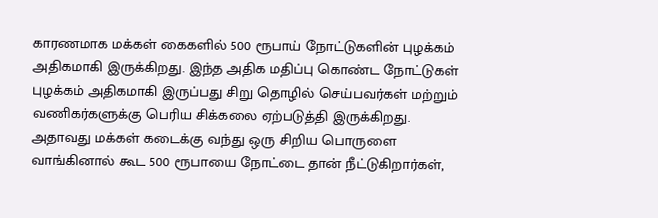காரணமாக மக்கள் கைகளில் 500 ரூபாய் நோட்டுகளின் புழக்கம் அதிகமாகி இருக்கிறது. இந்த அதிக மதிப்பு கொண்ட நோட்டுகள் புழக்கம் அதிகமாகி இருப்பது சிறு தொழில் செய்பவர்கள் மற்றும் வணிகர்களுக்கு பெரிய சிக்கலை ஏற்படுத்தி இருக்கிறது. அதாவது மக்கள் கடைக்கு வந்து ஒரு சிறிய பொருளை வாங்கினால் கூட 500 ரூபாயை நோட்டை தான் நீட்டுகிறார்கள்,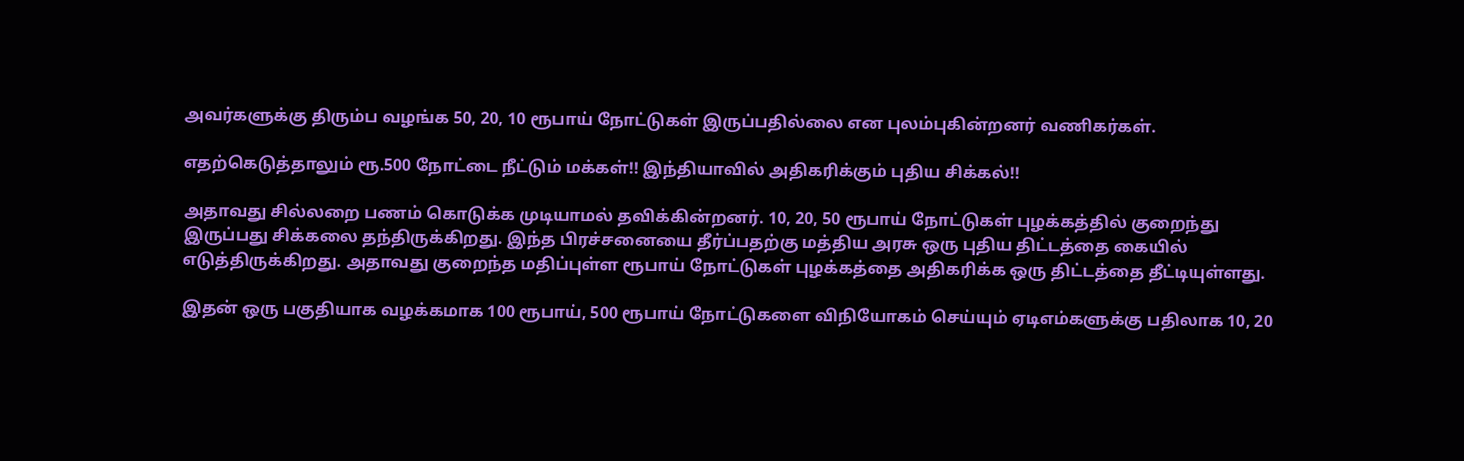அவர்களுக்கு திரும்ப வழங்க 50, 20, 10 ரூபாய் நோட்டுகள் இருப்பதில்லை என புலம்புகின்றனர் வணிகர்கள்.

எதற்கெடுத்தாலும் ரூ.500 நோட்டை நீட்டும் மக்கள்!! இந்தியாவில் அதிகரிக்கும் புதிய சிக்கல்!!

அதாவது சில்லறை பணம் கொடுக்க முடியாமல் தவிக்கின்றனர். 10, 20, 50 ரூபாய் நோட்டுகள் புழக்கத்தில் குறைந்து இருப்பது சிக்கலை தந்திருக்கிறது. இந்த பிரச்சனையை தீர்ப்பதற்கு மத்திய அரசு ஒரு புதிய திட்டத்தை கையில் எடுத்திருக்கிறது. அதாவது குறைந்த மதிப்புள்ள ரூபாய் நோட்டுகள் புழக்கத்தை அதிகரிக்க ஒரு திட்டத்தை தீட்டியுள்ளது.

இதன் ஒரு பகுதியாக வழக்கமாக 100 ரூபாய், 500 ரூபாய் நோட்டுகளை விநியோகம் செய்யும் ஏடிஎம்களுக்கு பதிலாக 10, 20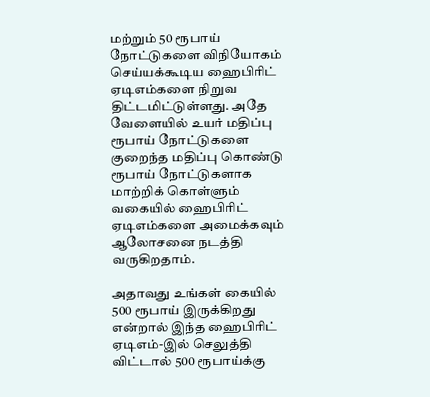மற்றும் 50 ரூபாய் நோட்டுகளை விநியோகம் செய்யக்கூடிய ஹைபிரிட் ஏடிஎம்களை நிறுவ திட்டமிட்டுள்ளது. அதே வேளையில் உயர் மதிப்பு ரூபாய் நோட்டுகளை குறைந்த மதிப்பு கொண்டு ரூபாய் நோட்டுகளாக மாற்றிக் கொள்ளும் வகையில் ஹைபிரிட் ஏடிஎம்களை அமைக்கவும் ஆலோசனை நடத்தி வருகிறதாம்.

அதாவது உங்கள் கையில் 500 ரூபாய் இருக்கிறது என்றால் இந்த ஹைபிரிட் ஏடிஎம்-இல் செலுத்தி விட்டால் 500 ரூபாய்க்கு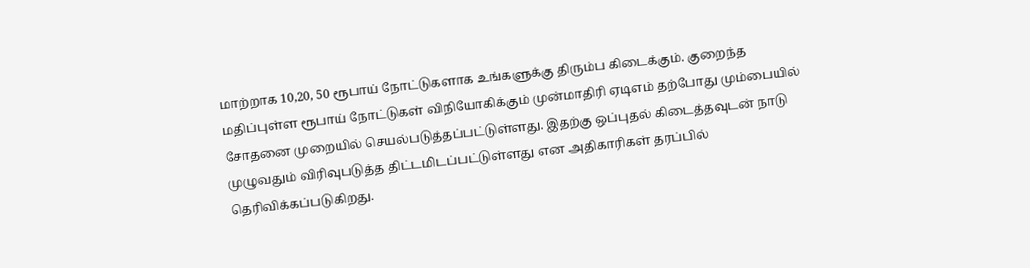மாற்றாக 10,20, 50 ரூபாய் நோட்டுகளாக உங்களுக்கு திரும்ப கிடைக்கும். குறைந்த மதிப்புள்ள ரூபாய் நோட்டுகள் விநியோகிக்கும் முன்மாதிரி ஏடிஎம் தற்போது மும்பையில் சோதனை முறையில் செயல்படுத்தப்பட்டுள்ளது. இதற்கு ஒப்புதல் கிடைத்தவுடன் நாடு முழுவதும் விரிவுபடுத்த திட்டமிடப்பட்டுள்ளது என அதிகாரிகள் தரப்பில் தெரிவிக்கப்படுகிறது.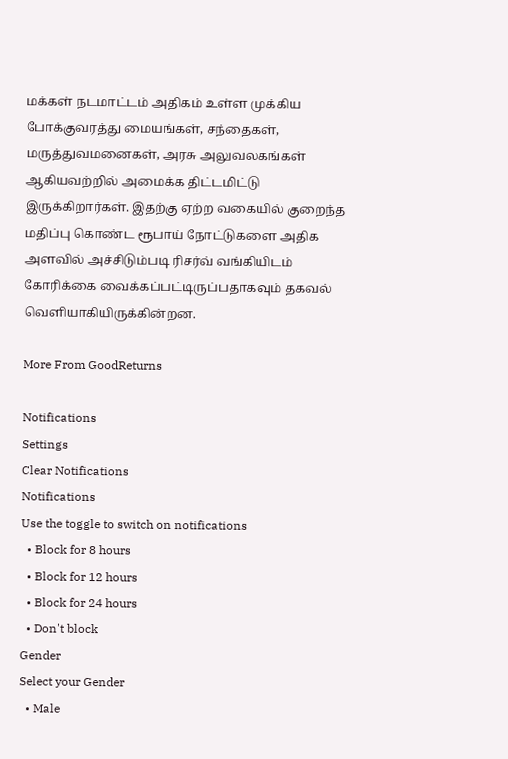மக்கள் நடமாட்டம் அதிகம் உள்ள முக்கிய போக்குவரத்து மையங்கள், சந்தைகள், மருத்துவமனைகள், அரசு அலுவலகங்கள் ஆகியவற்றில் அமைக்க திட்டமிட்டு இருக்கிறார்கள். இதற்கு ஏற்ற வகையில் குறைந்த மதிப்பு கொண்ட ரூபாய் நோட்டுகளை அதிக அளவில் அச்சிடும்படி ரிசர்வ் வங்கியிடம் கோரிக்கை வைக்கப்பட்டிருப்பதாகவும் தகவல் வெளியாகியிருக்கின்றன.

More From GoodReturns

Notifications
Settings
Clear Notifications
Notifications
Use the toggle to switch on notifications
  • Block for 8 hours
  • Block for 12 hours
  • Block for 24 hours
  • Don't block
Gender
Select your Gender
  • Male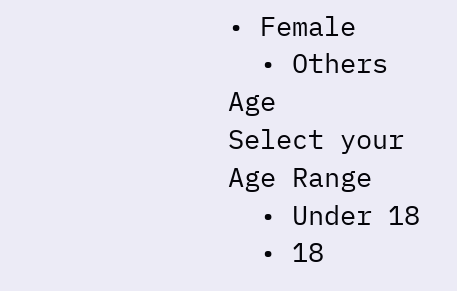• Female
  • Others
Age
Select your Age Range
  • Under 18
  • 18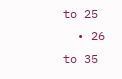to 25
  • 26 to 35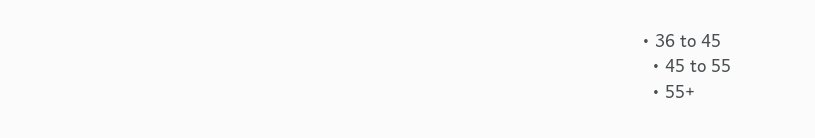• 36 to 45
  • 45 to 55
  • 55+